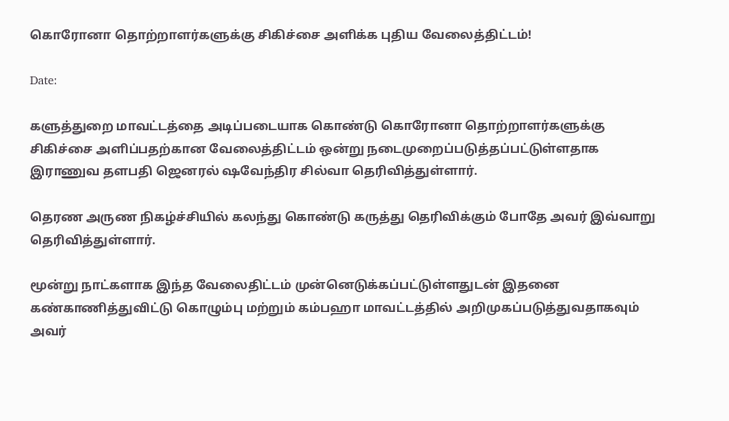கொரோனா தொற்றாளர்களுக்கு சிகிச்சை அளிக்க புதிய வேலைத்திட்டம்!

Date:

களுத்துறை மாவட்டத்தை அடிப்படையாக கொண்டு கொரோனா தொற்றாளர்களுக்கு சிகிச்சை அளிப்பதற்கான வேலைத்திட்டம் ஒன்று நடைமுறைப்படுத்தப்பட்டுள்ளதாக இராணுவ தளபதி ஜெனரல் ஷவேந்திர சில்வா தெரிவித்துள்ளார்.

தெரண அருண நிகழ்ச்சியில் கலந்து கொண்டு கருத்து தெரிவிக்கும் போதே அவர் இவ்வாறு தெரிவித்துள்ளார்.

மூன்று நாட்களாக இந்த வேலைதிட்டம் முன்னெடுக்கப்பட்டுள்ளதுடன் இதனை கண்காணித்துவிட்டு கொழும்பு மற்றும் கம்பஹா மாவட்டத்தில் அறிமுகப்படுத்துவதாகவும் அவர்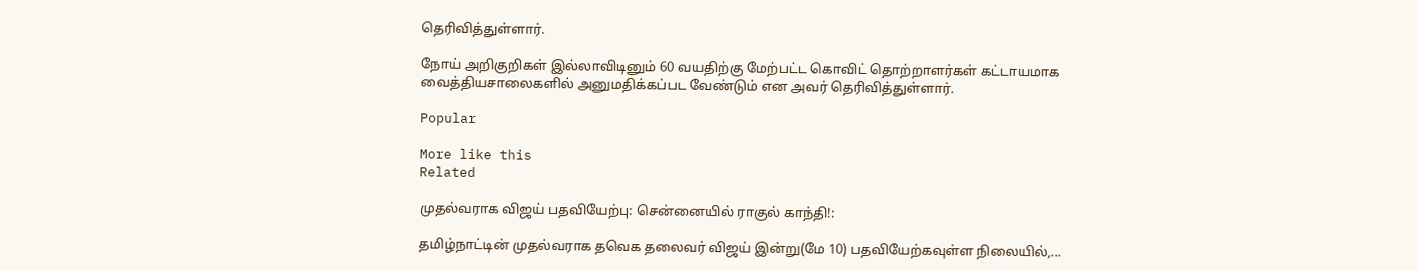தெரிவித்துள்ளார்.

நோய் அறிகுறிகள் இல்லாவிடினும் 60 வயதிற்கு மேற்பட்ட கொவிட் தொற்றாளர்கள் கட்டாயமாக வைத்தியசாலைகளில் அனுமதிக்கப்பட வேண்டும் என அவர் தெரிவித்துள்ளார்.

Popular

More like this
Related

முதல்வராக விஜய் பதவியேற்பு: சென்னையில் ராகுல் காந்தி!:

தமிழ்நாட்டின் முதல்வராக தவெக தலைவர் விஜய் இன்று(மே 10) பதவியேற்கவுள்ள நிலையில்,...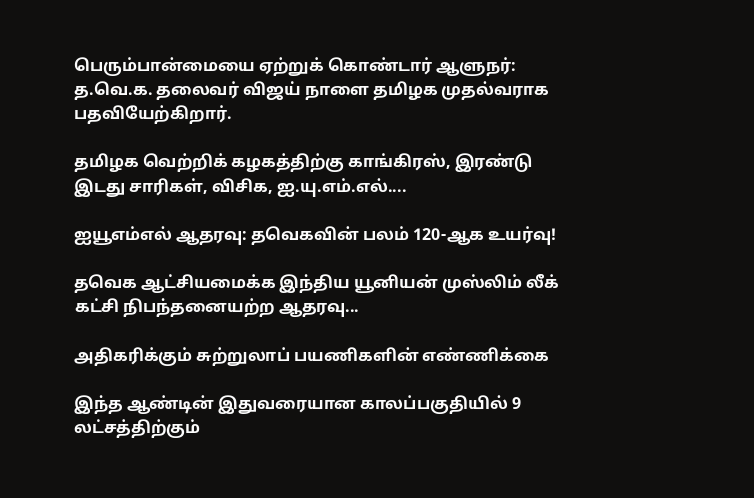பெரும்பான்மையை ஏற்றுக் கொண்டார் ஆளுநர்: த.வெ.க. தலைவர் விஜய் நாளை தமிழக முதல்வராக பதவியேற்கிறார்.

தமிழக வெற்றிக் கழகத்திற்கு காங்கிரஸ், இரண்டு இடது சாரிகள், விசிக, ஐ.யு.எம்.எல்....

ஐயூஎம்எல் ஆதரவு: தவெகவின் பலம் 120-ஆக உயர்வு!

தவெக ஆட்சியமைக்க இந்திய யூனியன் முஸ்லிம் லீக் கட்சி நிபந்தனையற்ற ஆதரவு...

அதிகரிக்கும் சுற்றுலாப் பயணிகளின் எண்ணிக்கை

இந்த ஆண்டின் இதுவரையான காலப்பகுதியில் 9 லட்சத்திற்கும்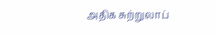அதிக சுற்றுலாப்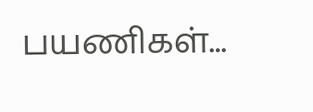பயணிகள்...